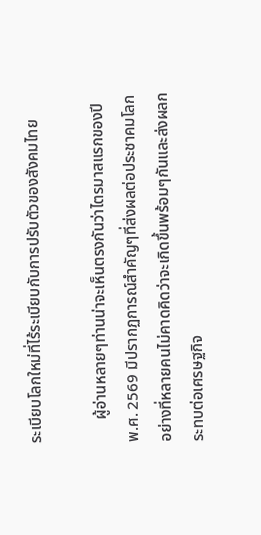ระเบียบโลกใหม่ที่ไร้ระเบียบกับการปรับตัวของสังคมไทย

      ผู้อ่านหลายๆท่านน่าจะเห็นตรงกันว่าไตรมาสแรกของปี พ.ศ. 2569 มีปรากฏการณ์สำคัญๆที่ส่งผลต่อประชาคมโลกอย่างที่หลายคนไม่คาดคิดว่าจะเกิดขึ้นพร้อมๆกันและส่งผลกระทบต่อเศรษฐกิจ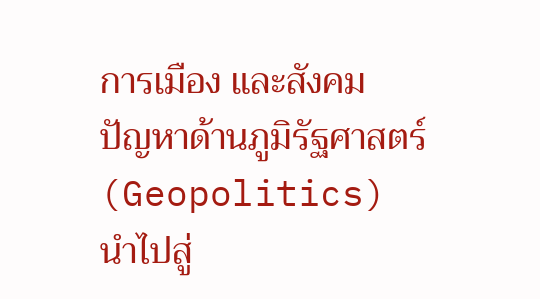การเมือง และสังคม  ปัญหาด้านภูมิรัฐศาสตร์ (Geopolitics) นำไปสู่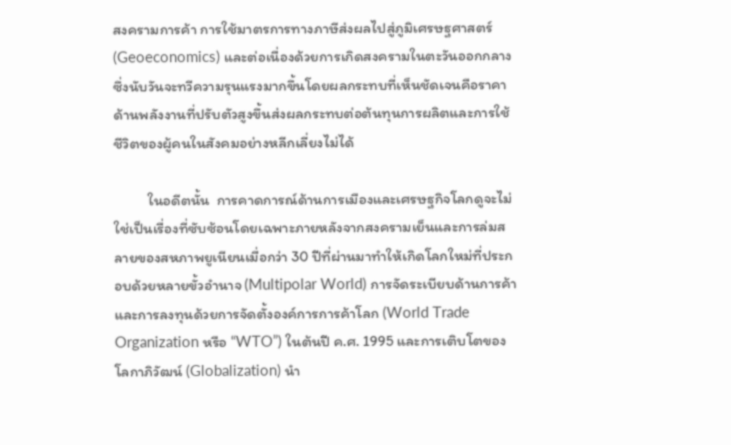สงครามการค้า การใช้มาตรการทางภาษีส่งผลไปสู่ภูมิเศรษฐศาสตร์ (Geoeconomics) และต่อเนื่องด้วยการเกิดสงครามในตะวันออกกลางซึ่งนับวันจะทวีความรุนแรงมากขึ้นโดยผลกระทบที่เห็นชัดเจนคือราคาด้านพลังงานที่ปรับตัวสูงขึ้นส่งผลกระทบต่อต้นทุนการผลิตและการใช้ชีวิตของผู้คนในสังคมอย่างหลีกเลี่ยงไม่ได้

          ในอดีตนั้น  การคาดการณ์ด้านการเมืองและเศรษฐกิจโลกดูจะไม่ใช่เป็นเรื่องที่ซับซ้อนโดยเฉพาะภายหลังจากสงครามเย็นและการล่มสลายของสหภาพยูเนียนเมื่อกว่า 30 ปีที่ผ่านมาทำให้เกิดโลกใหม่ที่ประกอบด้วยหลายขั้วอำนาจ (Multipolar World) การจัดระเบียบด้านการค้าและการลงทุนด้วยการจัดตั้งองค์การการค้าโลก (World Trade Organization หรือ “WTO”) ในต้นปี ค.ศ. 1995 และการเติบโตของโลกาภิวัฒน์ (Globalization) นำ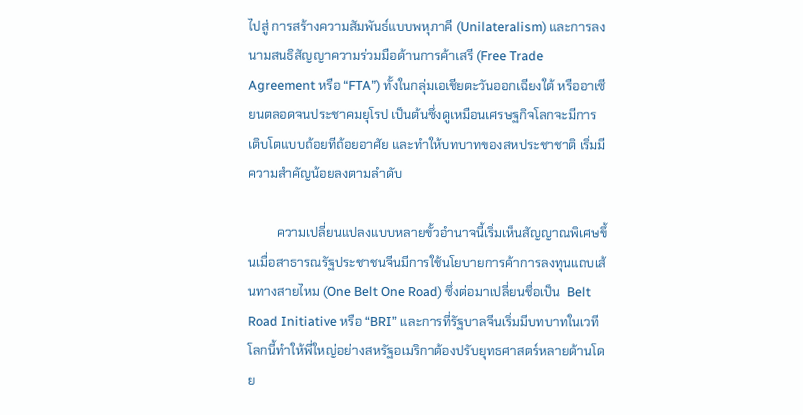ไปสู่ การสร้างความสัมพันธ์แบบพหุภาคี (Unilateralism) และการลงนามสนธิสัญญาความร่วมมือด้านการค้าเสรี (Free Trade Agreement หรือ “FTA”) ทั้งในกลุ่มเอเชียตะวันออกเฉียงใต้ หรืออาเซียนตลอดจนประชาคมยุโรป เป็นต้นซึ่งดูเหมือนเศรษฐกิจโลกจะมีการเติบโตแบบถ้อยทีถ้อยอาศัย และทำให้บทบาทของสหประชาชาติ เริ่มมีความสำคัญน้อยลงตามลำดับ

         ความเปลี่ยนแปลงแบบหลายขั้วอำนาจนี้เริ่มเห็นสัญญาณพิเศษขึ้นเมื่อสาธารณรัฐประชาชนจีนมีการใช้นโยบายการค้าการลงทุนแถบเส้นทางสายไหม (One Belt One Road) ซึ่งต่อมาเปลี่ยนชื่อเป็น  Belt Road Initiative หรือ “BRI” และการที่รัฐบาลจีนเริ่มมีบทบาทในเวทีโลกนี้ทำให้พี่ใหญ่อย่างสหรัฐอเมริกาต้องปรับยุทธศาสตร์หลายด้านโดย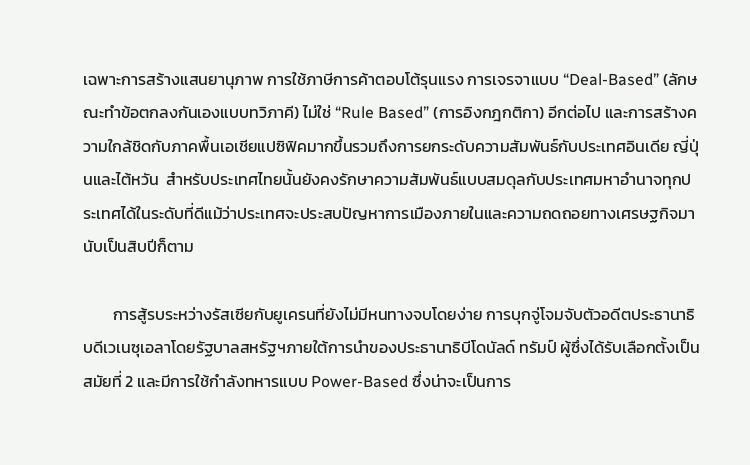เฉพาะการสร้างแสนยานุภาพ การใช้ภาษีการค้าตอบโต้รุนแรง การเจรจาแบบ “Deal-Based” (ลักษณะทำข้อตกลงกันเองแบบทวิภาคี) ไม่ใช่ “Rule Based” (การอิงกฎกติกา) อีกต่อไป และการสร้างความใกล้ชิดกับภาคพื้นเอเชียแปซิฟิคมากขึ้นรวมถึงการยกระดับความสัมพันธ์กับประเทศอินเดีย ญี่ปุ่นและไต้หวัน  สำหรับประเทศไทยนั้นยังคงรักษาความสัมพันธ์แบบสมดุลกับประเทศมหาอำนาจทุกประเทศได้ในระดับที่ดีแม้ว่าประเทศจะประสบปัญหาการเมืองภายในและความถดถอยทางเศรษฐกิจมานับเป็นสิบปีก็ตาม

        การสู้รบระหว่างรัสเซียกับยูเครนที่ยังไม่มีหนทางจบโดยง่าย การบุกจู่โจมจับตัวอดีตประธานาธิบดีเวเนซุเอลาโดยรัฐบาลสหรัฐฯภายใต้การนำของประธานาธิบีโดนัลด์ ทรัมป์ ผู้ซึ่งได้รับเลือกตั้งเป็นสมัยที่ 2 และมีการใช้กำลังทหารแบบ Power-Based ซึ่งน่าจะเป็นการ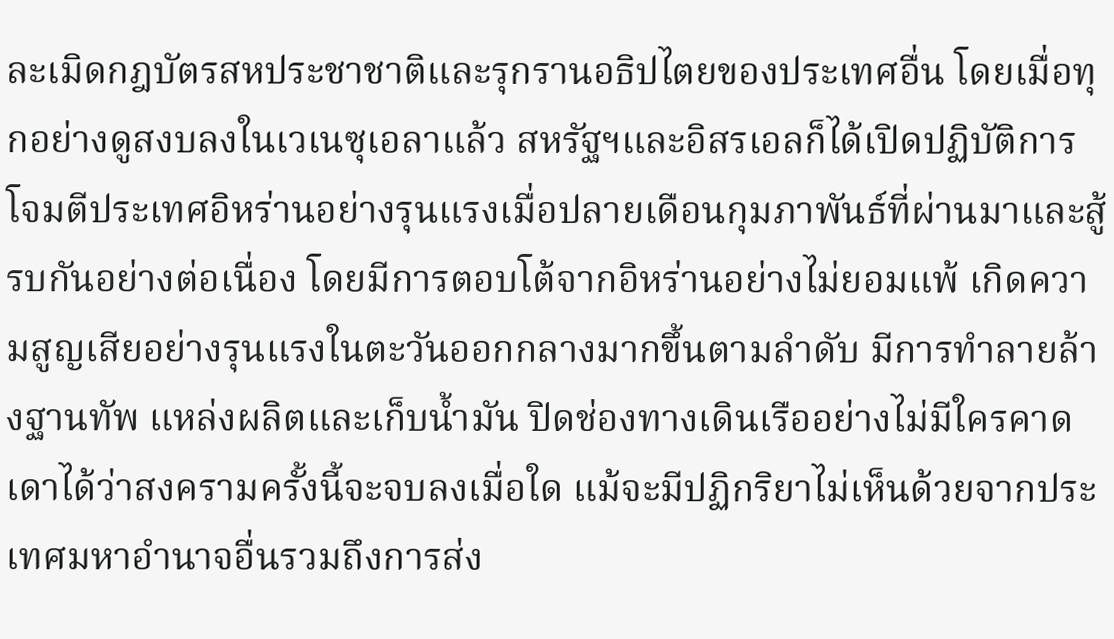ละเมิดกฎบัตรสหประชาชาติและรุกรานอธิปไตยของประเทศอื่น โดยเมื่อทุกอย่างดูสงบลงในเวเนซุเอลาแล้ว สหรัฐฯและอิสรเอลก็ได้เปิดปฏิบัติการโจมตีประเทศอิหร่านอย่างรุนแรงเมื่อปลายเดือนกุมภาพันธ์ที่ผ่านมาและสู้รบกันอย่างต่อเนื่อง โดยมีการตอบโต้จากอิหร่านอย่างไม่ยอมแพ้ เกิดความสูญเสียอย่างรุนแรงในตะวันออกกลางมากขึ้นตามลำดับ มีการทำลายล้างฐานทัพ แหล่งผลิตและเก็บน้ำมัน ปิดช่องทางเดินเรืออย่างไม่มีใครคาดเดาได้ว่าสงครามครั้งนี้จะจบลงเมื่อใด แม้จะมีปฏิกริยาไม่เห็นด้วยจากประเทศมหาอำนาจอื่นรวมถึงการส่ง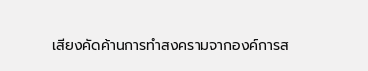เสียงคัดค้านการทำสงครามจากองค์การส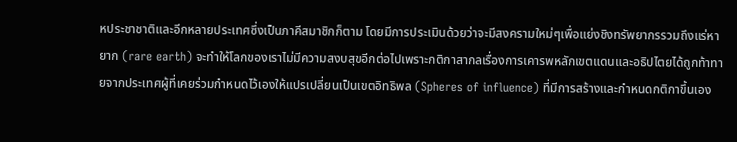หประชาชาติและอีกหลายประเทศซึ่งเป็นภาคีสมาชิกก็ตาม โดยมีการประเมินด้วยว่าจะมีสงครามใหม่ๆเพื่อแย่งชิงทรัพยากรรวมถึงแร่หายาก (rare earth) จะทำให้โลกของเราไม่มีความสงบสุขอีกต่อไปเพราะกติกาสากลเรื่องการเคารพหลักเขตแดนและอธิปไตยได้ถูกท้าทายจากประเทศผู้ที่เคยร่วมกำหนดไว้เองให้แปรเปลี่ยนเป็นเขตอิทธิพล (Spheres of influence) ที่มีการสร้างและกำหนดกติกาขึ้นเอง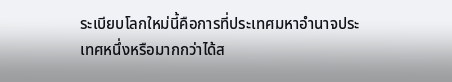ระเบียบโลกใหม่นี้คือการที่ประเทศมหาอำนาจประเทศหนึ่งหรือมากกว่าได้ส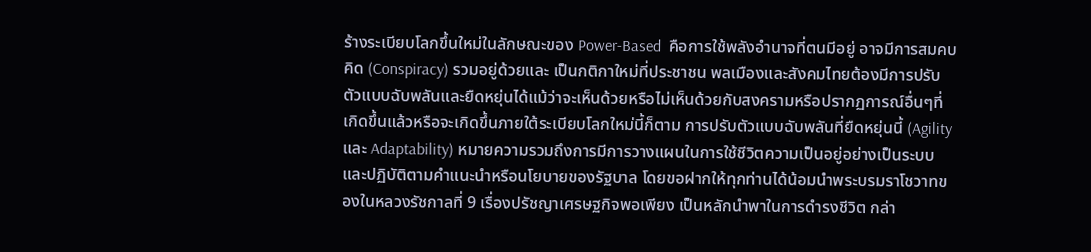ร้างระเบียบโลกขึ้นใหม่ในลักษณะของ Power-Based  คือการใช้พลังอำนาจที่ตนมีอยู่ อาจมีการสมคบคิด (Conspiracy) รวมอยู่ด้วยและ เป็นกติกาใหม่ที่ประชาชน พลเมืองและสังคมไทยต้องมีการปรับตัวแบบฉับพลันและยืดหยุ่นได้แม้ว่าจะเห็นด้วยหรือไม่เห็นด้วยกับสงครามหรือปรากฏการณ์อื่นๆที่เกิดขึ้นแล้วหรือจะเกิดขึ้นภายใต้ระเบียบโลกใหม่นี้ก็ตาม การปรับตัวแบบฉับพลันที่ยืดหยุ่นนี้ (Agility และ Adaptability) หมายความรวมถึงการมีการวางแผนในการใช้ชีวิตความเป็นอยู่อย่างเป็นระบบและปฏิบัติตามคำแนะนำหรือนโยบายของรัฐบาล โดยขอฝากให้ทุกท่านได้น้อมนำพระบรมราโชวาทของในหลวงรัชกาลที่ 9 เรื่องปรัชญาเศรษฐกิจพอเพียง เป็นหลักนำพาในการดำรงชีวิต กล่า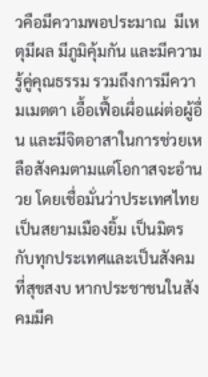วคือมีความพอประมาณ  มีเหตุมีผล มีภูมิคุ้มกัน และมีความรู้คู่คุณธรรม รวมถึงการมีความเมตตา เอื้อเฟื้อเผื่อแผ่ต่อผู้อื่น และมีจิตอาสาในการช่วยเหลือสังคมตามแต่โอกาสจะอำนวย โดยเชื่อมั่นว่าประเทศไทย เป็นสยามเมืองยิ้ม เป็นมิตรกับทุกประเทศและเป็นสังคมที่สุขสงบ หากประชาชนในสังคมมีค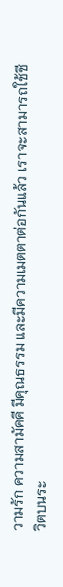วามรัก ความสามัคคี มีคุณธรรม และมีความเมตตาต่อกันแล้ว เราจะสามารถใช้ชีวิตบนระ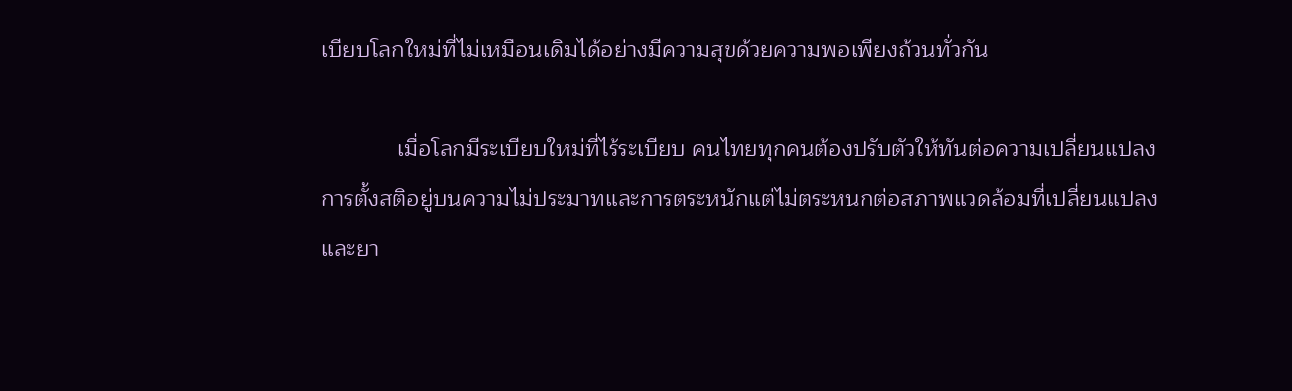เบียบโลกใหม่ที่ไม่เหมือนเดิมได้อย่างมีความสุขด้วยความพอเพียงถ้วนทั่วกัน

            เมื่อโลกมีระเบียบใหม่ที่ไร้ระเบียบ คนไทยทุกคนต้องปรับตัวให้ทันต่อความเปลี่ยนแปลง การตั้งสติอยู่บนความไม่ประมาทและการตระหนักแต่ไม่ตระหนกต่อสภาพแวดล้อมที่เปลี่ยนแปลงและยา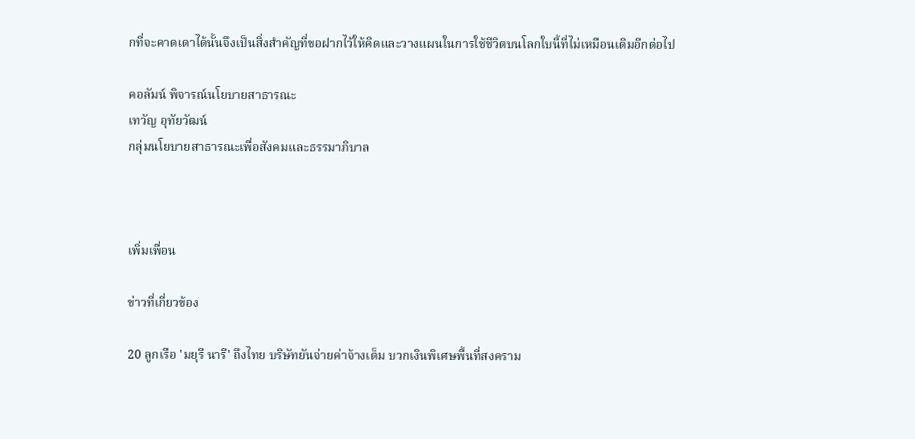กที่จะคาดเดาได้นั้นจึงเป็นสิ่งสำคัญที่ขอฝากไว้ให้คิดและวางแผนในการใช้ชีวิตบนโลกใบนี้ที่ไม่เหมือนเดิมอีกต่อไป

คอลัมน์ พิจารณ์นโยบายสาธารณะ
เทวัญ อุทัยวัฒน์
กลุ่มนโยบายสาธารณะเพื่อสังคมและธรรมาภิบาล



เพิ่มเพื่อน

ข่าวที่เกี่ยวข้อง

20 ลูกเรือ 'มยุรี นารี' ถึงไทย บริษัทยันจ่ายค่าจ้างเต็ม บวกเงินพิเศษพื้นที่สงคราม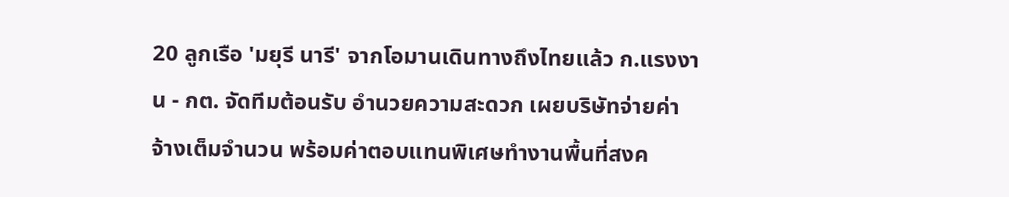20 ลูกเรือ 'มยุรี นารี' จากโอมานเดินทางถึงไทยแล้ว ก.แรงงาน - กต. จัดทีมต้อนรับ อำนวยความสะดวก เผยบริษัทจ่ายค่าจ้างเต็มจำนวน พร้อมค่าตอบแทนพิเศษทำงานพื้นที่สงค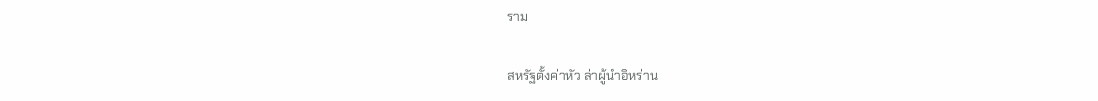ราม

สหรัฐตั้งค่าหัว ล่าผู้นำอิหร่าน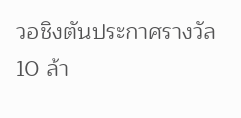วอชิงตันประกาศรางวัล 10 ล้า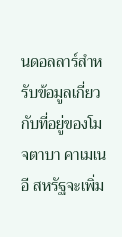นดอลลาร์สำหรับข้อมูลเกี่ยวกับที่อยู่ของโมจตาบา คาเมเนอี สหรัฐจะเพิ่ม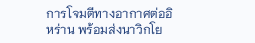การโจมตีทางอากาศต่ออิหร่าน พร้อมส่งนาวิกโย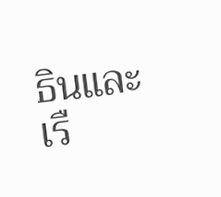ธินและเรื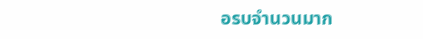อรบจำนวนมาก